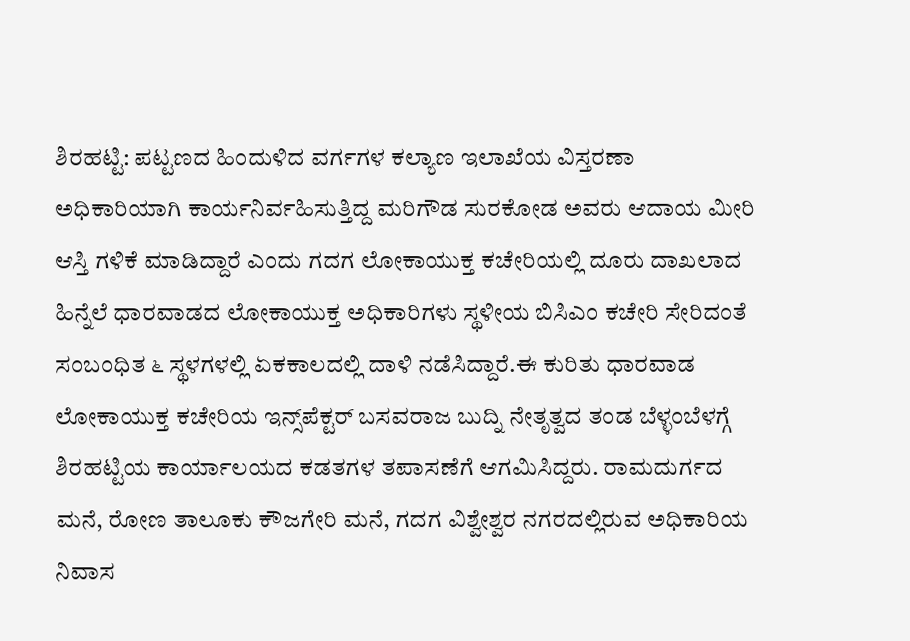ಶಿರಹಟ್ಟಿ: ಪಟ್ಟಣದ ಹಿಂದುಳಿದ ವರ್ಗಗಳ ಕಲ್ಯಾಣ ಇಲಾಖೆಯ ವಿಸ್ತರಣಾ ಅಧಿಕಾರಿಯಾಗಿ ಕಾರ್ಯನಿರ್ವಹಿಸುತ್ತಿದ್ದ ಮರಿಗೌಡ ಸುರಕೋಡ ಅವರು ಆದಾಯ ಮೀರಿ ಆಸ್ತಿ ಗಳಿಕೆ ಮಾಡಿದ್ದಾರೆ ಎಂದು ಗದಗ ಲೋಕಾಯುಕ್ತ ಕಚೇರಿಯಲ್ಲಿ ದೂರು ದಾಖಲಾದ ಹಿನ್ನೆಲೆ ಧಾರವಾಡದ ಲೋಕಾಯುಕ್ತ ಅಧಿಕಾರಿಗಳು ಸ್ಥಳೀಯ ಬಿಸಿಎಂ ಕಚೇರಿ ಸೇರಿದಂತೆ ಸಂಬಂಧಿತ ೬ ಸ್ಥಳಗಳಲ್ಲಿ ಏಕಕಾಲದಲ್ಲಿ ದಾಳಿ ನಡೆಸಿದ್ದಾರೆ.ಈ ಕುರಿತು ಧಾರವಾಡ ಲೋಕಾಯುಕ್ತ ಕಚೇರಿಯ ಇನ್ಸ್‌ಪೆಕ್ಟರ್‌ ಬಸವರಾಜ ಬುದ್ನಿ ನೇತೃತ್ವದ ತಂಡ ಬೆಳ್ಳಂಬೆಳಗ್ಗೆ ಶಿರಹಟ್ಟಿಯ ಕಾರ್ಯಾಲಯದ ಕಡತಗಳ ತಪಾಸಣೆಗೆ ಆಗಮಿಸಿದ್ದರು. ರಾಮದುರ್ಗದ ಮನೆ, ರೋಣ ತಾಲೂಕು ಕೌಜಗೇರಿ ಮನೆ, ಗದಗ ವಿಶ್ವೇಶ್ವರ ನಗರದಲ್ಲಿರುವ ಅಧಿಕಾರಿಯ ನಿವಾಸ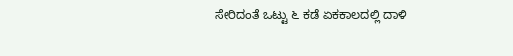ಸೇರಿದಂತೆ ಒಟ್ಟು ೬ ಕಡೆ ಏಕಕಾಲದಲ್ಲಿ ದಾಳಿ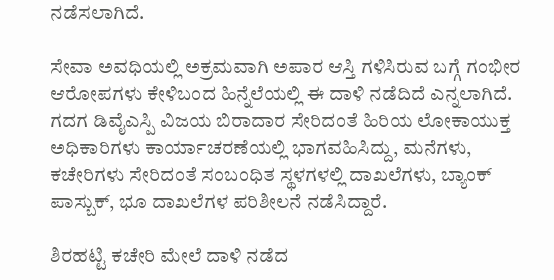ನಡೆಸಲಾಗಿದೆ.

ಸೇವಾ ಅವಧಿಯಲ್ಲಿ ಅಕ್ರಮವಾಗಿ ಅಪಾರ ಆಸ್ತಿ ಗಳಿಸಿರುವ ಬಗ್ಗೆ ಗಂಭೀರ ಆರೋಪಗಳು ಕೇಳಿಬಂದ ಹಿನ್ನೆಲೆಯಲ್ಲಿ ಈ ದಾಳಿ ನಡೆದಿದೆ ಎನ್ನಲಾಗಿದೆ. ಗದಗ ಡಿವೈಎಸ್ಪಿ ವಿಜಯ ಬಿರಾದಾರ ಸೇರಿದಂತೆ ಹಿರಿಯ ಲೋಕಾಯುಕ್ತ ಅಧಿಕಾರಿಗಳು ಕಾರ್ಯಾಚರಣೆಯಲ್ಲಿ ಭಾಗವಹಿಸಿದ್ದು, ಮನೆಗಳು, ಕಚೇರಿಗಳು ಸೇರಿದಂತೆ ಸಂಬಂಧಿತ ಸ್ಥಳಗಳಲ್ಲಿ ದಾಖಲೆಗಳು, ಬ್ಯಾಂಕ್ ಪಾಸ್ಬುಕ್, ಭೂ ದಾಖಲೆಗಳ ಪರಿಶೀಲನೆ ನಡೆಸಿದ್ದಾರೆ.

ಶಿರಹಟ್ಟಿ ಕಚೇರಿ ಮೇಲೆ ದಾಳಿ ನಡೆದ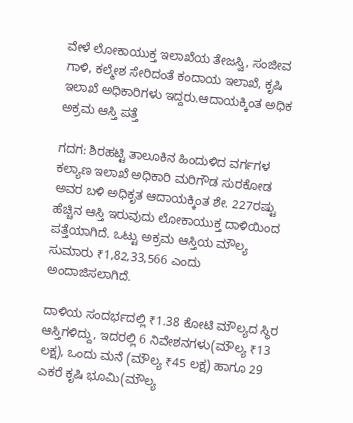ವೇಳೆ ಲೋಕಾಯುಕ್ತ ಇಲಾಖೆಯ ತೇಜಸ್ವಿ, ಸಂಜೀವ ಗಾಳಿ, ಕಲ್ಮೇಶ ಸೇರಿದಂತೆ ಕಂದಾಯ ಇಲಾಖೆ, ಕೃಷಿ ಇಲಾಖೆ ಅಧಿಕಾರಿಗಳು ಇದ್ದರು.ಆದಾಯಕ್ಕಿಂತ ಅಧಿಕ ಅಕ್ರಮ ಆಸ್ತಿ ಪತ್ತೆ

ಗದಗ: ಶಿರಹಟ್ಟಿ ತಾಲೂಕಿನ ಹಿಂದುಳಿದ ವರ್ಗಗಳ ಕಲ್ಯಾಣ ಇಲಾಖೆ ಅಧಿಕಾರಿ ಮರಿಗೌಡ ಸುರಕೋಡ ಅವರ ಬಳಿ ಅಧಿಕೃತ ಆದಾಯಕ್ಕಿಂತ ಶೇ. 227ರಷ್ಟು ಹೆಚ್ಚಿನ ಆಸ್ತಿ ಇರುವುದು ಲೋಕಾಯುಕ್ತ ದಾಳಿಯಿಂದ ಪತ್ತೆಯಾಗಿದೆ. ಒಟ್ಟು ಅಕ್ರಮ ಆಸ್ತಿಯ ಮೌಲ್ಯ ಸುಮಾರು ₹1,82,33,566 ಎಂದು ಅಂದಾಜಿಸಲಾಗಿದೆ.

ದಾಳಿಯ ಸಂದರ್ಭದಲ್ಲಿ ₹1.38 ಕೋಟಿ ಮೌಲ್ಯದ ಸ್ಥಿರ ಆಸ್ತಿಗಳಿದ್ದು, ಇದರಲ್ಲಿ 6 ನಿವೇಶನಗಳು(ಮೌಲ್ಯ ₹13 ಲಕ್ಷ), ಒಂದು ಮನೆ (ಮೌಲ್ಯ ₹45 ಲಕ್ಷ) ಹಾಗೂ 29 ಎಕರೆ ಕೃಷಿ ಭೂಮಿ(ಮೌಲ್ಯ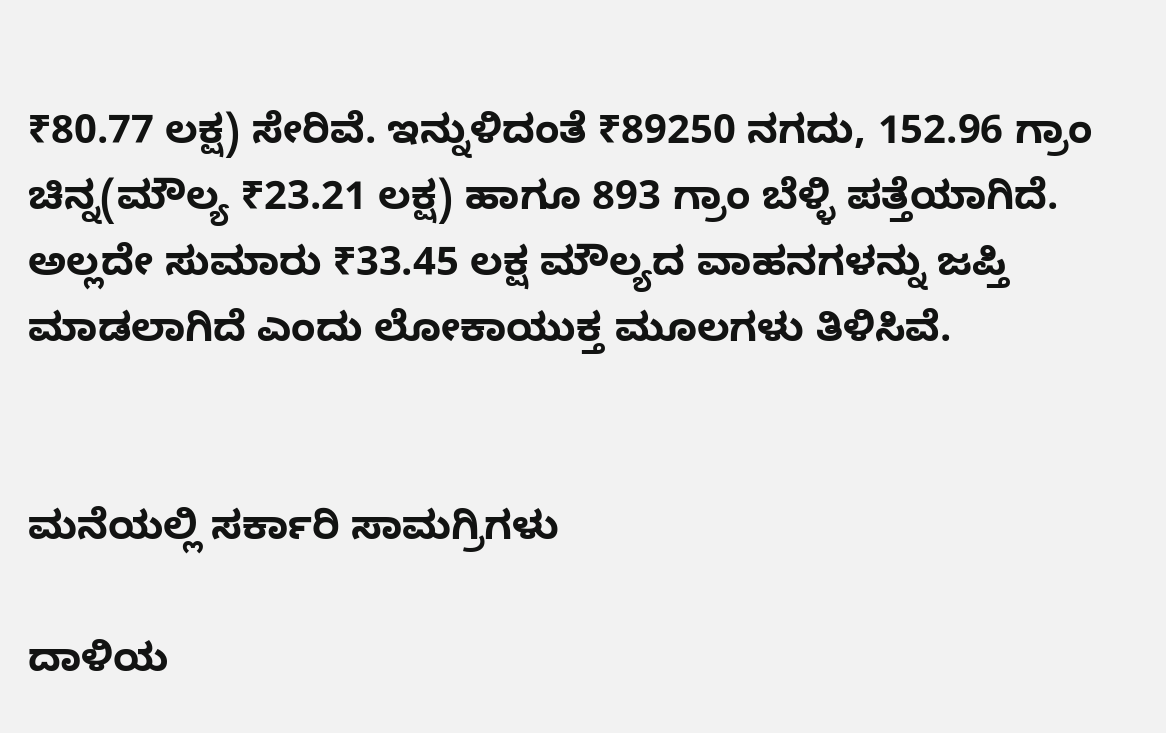₹80.77 ಲಕ್ಷ) ಸೇರಿವೆ. ಇನ್ನುಳಿದಂತೆ ₹89250 ನಗದು, 152.96 ಗ್ರಾಂ ಚಿನ್ನ(ಮೌಲ್ಯ ₹23.21 ಲಕ್ಷ) ಹಾಗೂ 893 ಗ್ರಾಂ ಬೆಳ್ಳಿ ಪತ್ತೆಯಾಗಿದೆ. ಅಲ್ಲದೇ ಸುಮಾರು ₹33.45 ಲಕ್ಷ ಮೌಲ್ಯದ ವಾಹನಗಳನ್ನು ಜಪ್ತಿ ಮಾಡಲಾಗಿದೆ ಎಂದು ಲೋಕಾಯುಕ್ತ ಮೂಲಗಳು ತಿಳಿಸಿವೆ.


ಮನೆಯಲ್ಲಿ ಸರ್ಕಾರಿ ಸಾಮಗ್ರಿಗಳು

ದಾಳಿಯ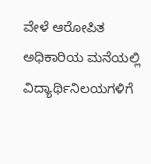ವೇಳೆ ಆರೋಪಿತ ಅಧಿಕಾರಿಯ ಮನೆಯಲ್ಲಿ ವಿದ್ಯಾರ್ಥಿನಿಲಯಗಳಿಗೆ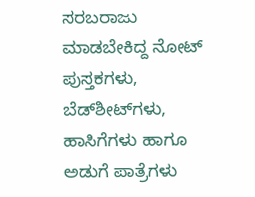ಸರಬರಾಜು ಮಾಡಬೇಕಿದ್ದ ನೋಟ್ ಪುಸ್ತಕಗಳು, ಬೆಡ್‌ಶೀಟ್‌ಗಳು, ಹಾಸಿಗೆಗಳು ಹಾಗೂ ಅಡುಗೆ ಪಾತ್ರೆಗಳು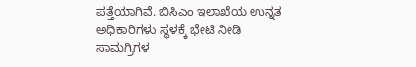ಪತ್ತೆಯಾಗಿವೆ. ಬಿಸಿಎಂ ಇಲಾಖೆಯ ಉನ್ನತ ಅಧಿಕಾರಿಗಳು ಸ್ಥಳಕ್ಕೆ ಭೇಟಿ ನೀಡಿ ಸಾಮಗ್ರಿಗಳ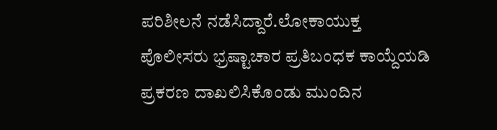ಪರಿಶೀಲನೆ ನಡೆಸಿದ್ದಾರೆ.ಲೋಕಾಯುಕ್ತ ಪೊಲೀಸರು ಭ್ರಷ್ಟಾಚಾರ ಪ್ರತಿಬಂಧಕ ಕಾಯ್ದೆಯಡಿ ಪ್ರಕರಣ ದಾಖಲಿಸಿಕೊಂಡು ಮುಂದಿನ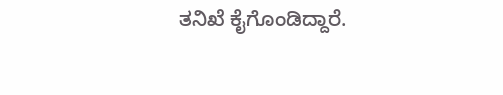ತನಿಖೆ ಕೈಗೊಂಡಿದ್ದಾರೆ.